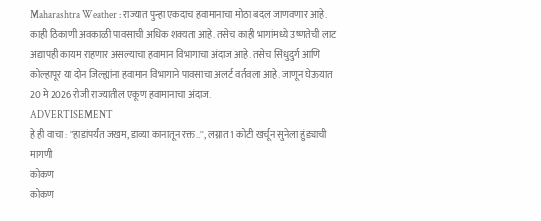Maharashtra Weather : राज्यात पुन्हा एकदाच हवामानाचा मोठा बदल जाणवणार आहे. काही ठिकाणी अवकाळी पावसाची अधिक शक्यता आहे. तसेच काही भागांमध्ये उष्णतेची लाट अद्यापही कायम राहणार असल्याचा हवामान विभागाचा अंदाज आहे. तसेच सिंधुदुर्ग आणि कोल्हापूर या दोन जिल्ह्यांना हवामान विभागाने पावसाचा अलर्ट वर्तवला आहे. जाणून घेऊयात 20 मे 2026 रोजी राज्यातील एकूण हवामानाचा अंदाज.
ADVERTISEMENT
हे ही वाचा : "हाडांपर्यंत जखम, डाव्या कानातून रक्त..'', लग्नात 1 कोटी खर्चून सुनेला हुंड्याची मागणी
कोकण
कोकण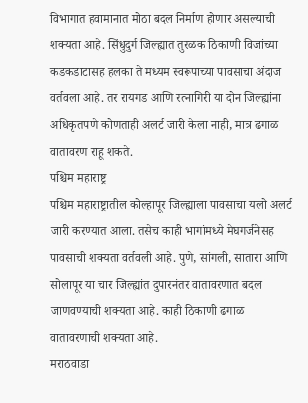विभागात हवामानात मोठा बदल निर्माण होणार असल्याची शक्यता आहे. सिंधुदुर्ग जिल्ह्यात तुरळक ठिकाणी विजांच्या कडकडाटासह हलका ते मध्यम स्वरूपाच्या पावसाचा अंदाज वर्तवला आहे. तर रायगड आणि रत्नागिरी या दोन जिल्ह्यांना अधिकृतपणे कोणताही अलर्ट जारी केला नाही, मात्र ढगाळ वातावरण राहू शकते.
पश्चिम महाराष्ट्र
पश्चिम महाराष्ट्रातील कोल्हापूर जिल्ह्याला पावसाचा यलो अलर्ट जारी करण्यात आला. तसेच काही भागांमध्ये मेघगर्जनेसह पावसाची शक्यता वर्तवली आहे. पुणे, सांगली, सातारा आणि सोलापूर या चार जिल्ह्यांत दुपारनंतर वातावरणात बदल जाणवण्याची शक्यता आहे. काही ठिकाणी ढगाळ वातावरणाची शक्यता आहे.
मराठवाडा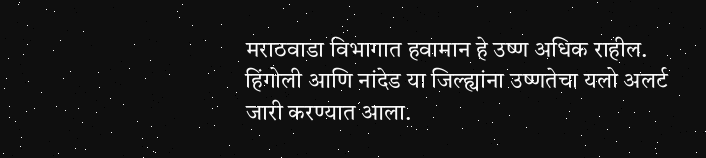मराठवाडा विभागात हवामान हे उष्ण अधिक राहील. हिंगोली आणि नांदेड या जिल्ह्यांना उष्णतेचा यलो अलर्ट जारी करण्यात आला.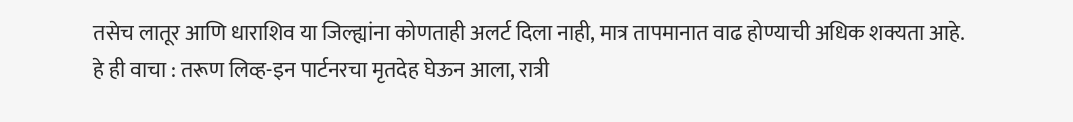तसेच लातूर आणि धाराशिव या जिल्ह्यांना कोणताही अलर्ट दिला नाही, मात्र तापमानात वाढ होण्याची अधिक शक्यता आहे.
हे ही वाचा : तरूण लिव्ह-इन पार्टनरचा मृतदेह घेऊन आला, रात्री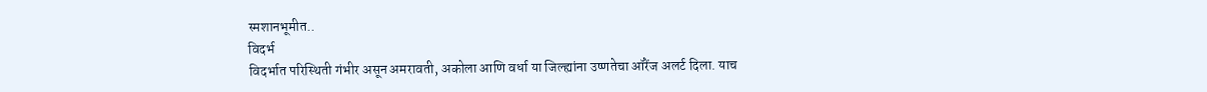स्मशानभूमीत..
विदर्भ
विदर्भात परिस्थिती गंभीर असून अमरावती, अकोला आणि वर्धा या जिल्ह्यांना उष्णतेचा ऑरेंज अलर्ट दिला. याच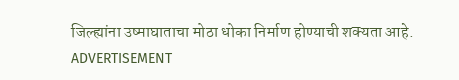जिल्ह्यांना उष्माघाताचा मोठा धोका निर्माण होण्याची शक्यता आहे.
ADVERTISEMENT